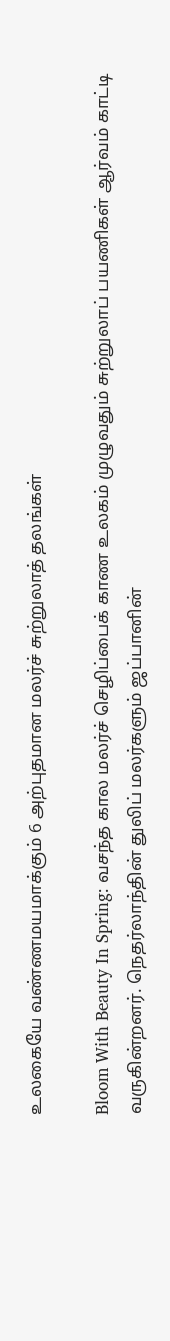உலகையே வண்ணமயமாக்கும் 6 அற்புதமான மலர்ச் சுற்றுலாத் தலங்கள்

Bloom With Beauty In Spring: வசந்த கால மலர்ச் செழிப்பைக் காண உலகம் முழுவதும் சுற்றுலாப் பயணிகள் ஆர்வம் காட்டி வருகின்றனர். நெதர்லாந்தின் துலிப் மலர்களும் ஜப்பானின்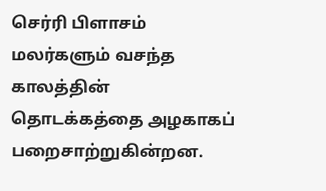செர்ரி பிளாசம் மலர்களும் வசந்த காலத்தின் தொடக்கத்தை அழகாகப் பறைசாற்றுகின்றன.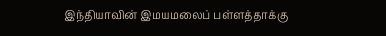இந்தியாவின் இமயமலைப் பள்ளத்தாக்கு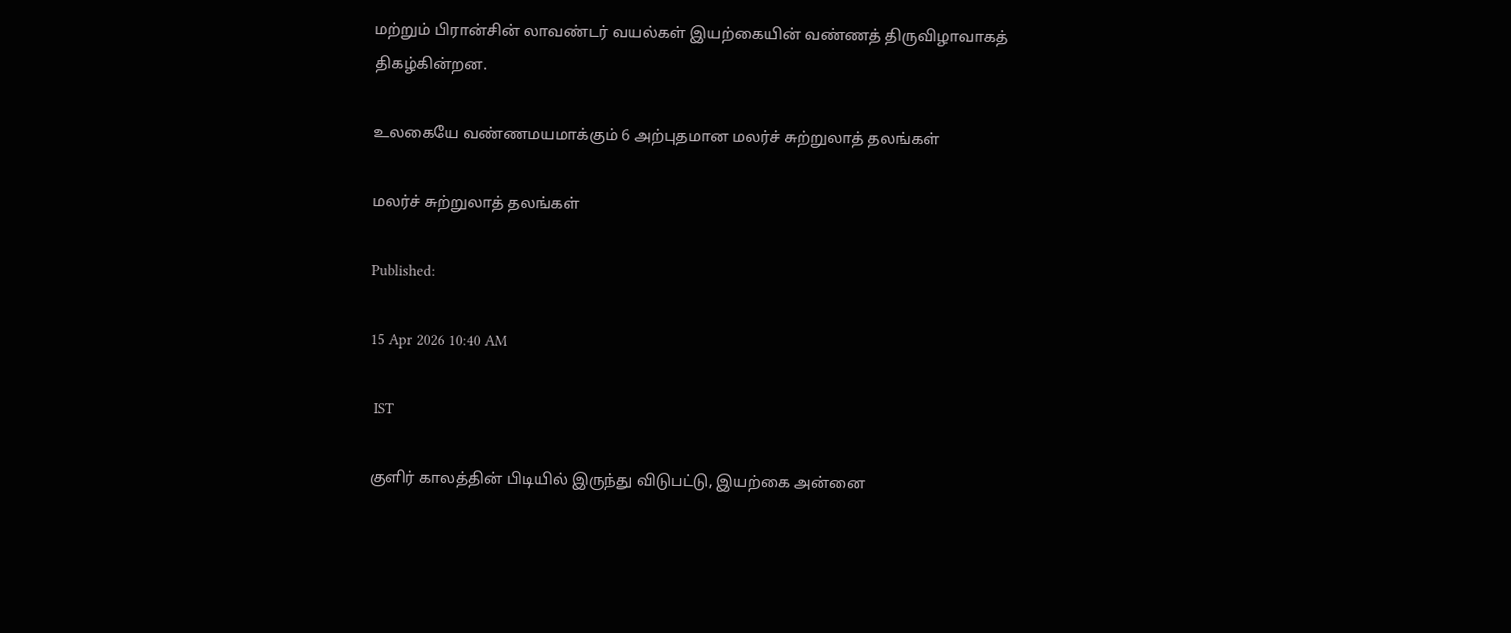மற்றும் பிரான்சின் லாவண்டர் வயல்கள் இயற்கையின் வண்ணத் திருவிழாவாகத் திகழ்கின்றன.

உலகையே வண்ணமயமாக்கும் 6 அற்புதமான மலர்ச் சுற்றுலாத் தலங்கள்

மலர்ச் சுற்றுலாத் தலங்கள்

Published:

15 Apr 2026 10:40 AM

 IST

குளிர் காலத்தின் பிடியில் இருந்து விடுபட்டு, இயற்கை அன்னை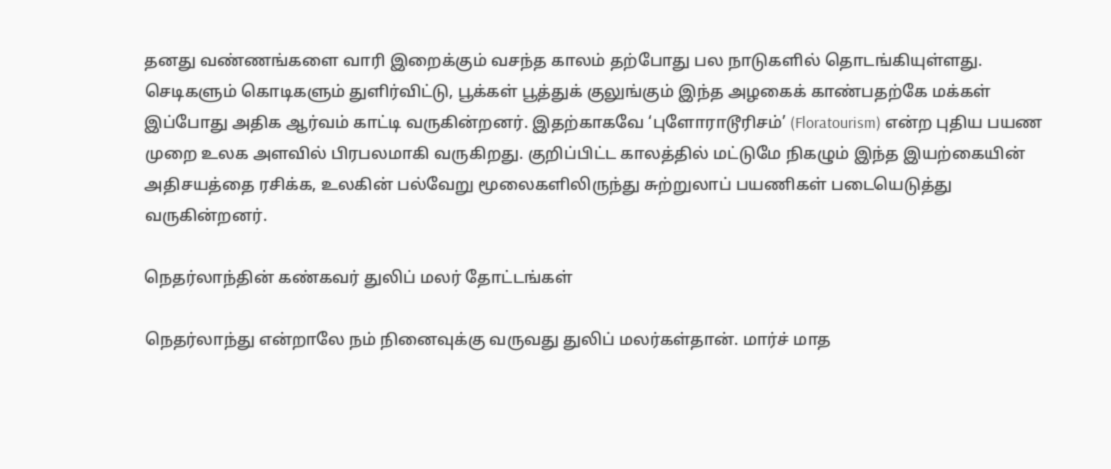தனது வண்ணங்களை வாரி இறைக்கும் வசந்த காலம் தற்போது பல நாடுகளில் தொடங்கியுள்ளது. செடிகளும் கொடிகளும் துளிர்விட்டு, பூக்கள் பூத்துக் குலுங்கும் இந்த அழகைக் காண்பதற்கே மக்கள் இப்போது அதிக ஆர்வம் காட்டி வருகின்றனர். இதற்காகவே ‘புளோராடூரிசம்’ (Floratourism) என்ற புதிய பயண முறை உலக அளவில் பிரபலமாகி வருகிறது. குறிப்பிட்ட காலத்தில் மட்டுமே நிகழும் இந்த இயற்கையின் அதிசயத்தை ரசிக்க, உலகின் பல்வேறு மூலைகளிலிருந்து சுற்றுலாப் பயணிகள் படையெடுத்து வருகின்றனர்.

நெதர்லாந்தின் கண்கவர் துலிப் மலர் தோட்டங்கள்

நெதர்லாந்து என்றாலே நம் நினைவுக்கு வருவது துலிப் மலர்கள்தான். மார்ச் மாத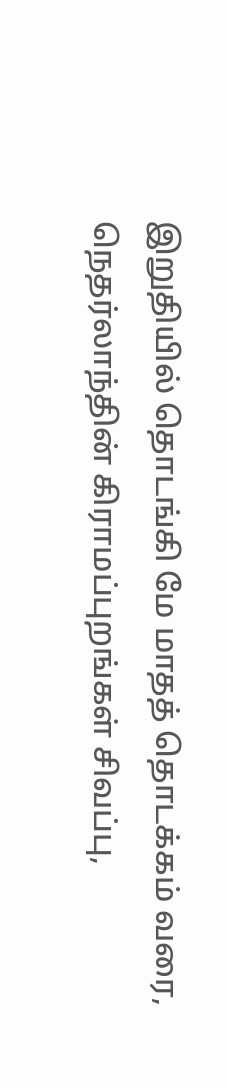இறுதியில் தொடங்கி மே மாதத் தொடக்கம் வரை, நெதர்லாந்தின் கிராமப்புறங்கள் சிவப்பு,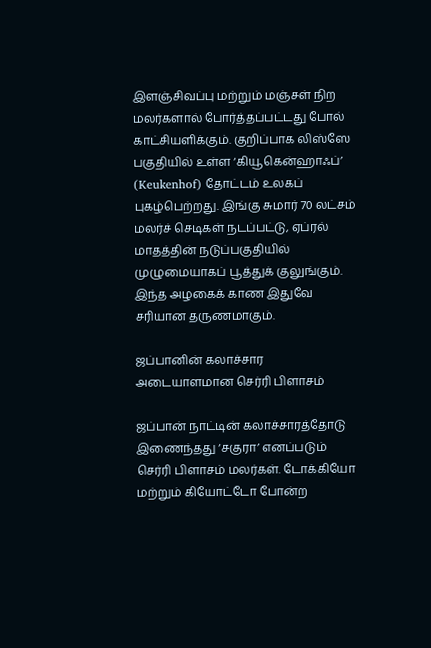இளஞ்சிவப்பு மற்றும் மஞ்சள் நிற மலர்களால் போர்த்தப்பட்டது போல் காட்சியளிக்கும். குறிப்பாக லிஸ்ஸே பகுதியில் உள்ள ‘கியூகென்ஹாஃப்’ (Keukenhof) தோட்டம் உலகப் புகழ்பெற்றது. இங்கு சுமார் 70 லட்சம் மலர்ச் செடிகள் நடப்பட்டு, ஏப்ரல் மாதத்தின் நடுப்பகுதியில் முழுமையாகப் பூத்துக் குலுங்கும். இந்த அழகைக் காண இதுவே சரியான தருணமாகும்.

ஜப்பானின் கலாச்சார அடையாளமான செர்ரி பிளாசம்

ஜப்பான் நாட்டின் கலாச்சாரத்தோடு இணைந்தது ‘சகுரா’ எனப்படும் செர்ரி பிளாசம் மலர்கள். டோக்கியோ மற்றும் கியோட்டோ போன்ற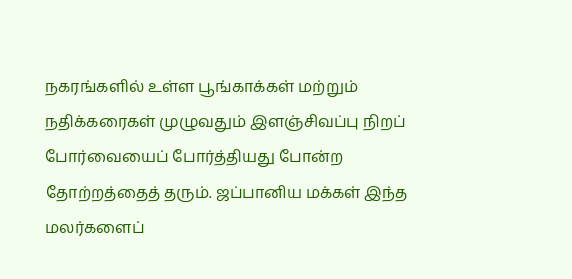நகரங்களில் உள்ள பூங்காக்கள் மற்றும் நதிக்கரைகள் முழுவதும் இளஞ்சிவப்பு நிறப் போர்வையைப் போர்த்தியது போன்ற தோற்றத்தைத் தரும். ஜப்பானிய மக்கள் இந்த மலர்களைப்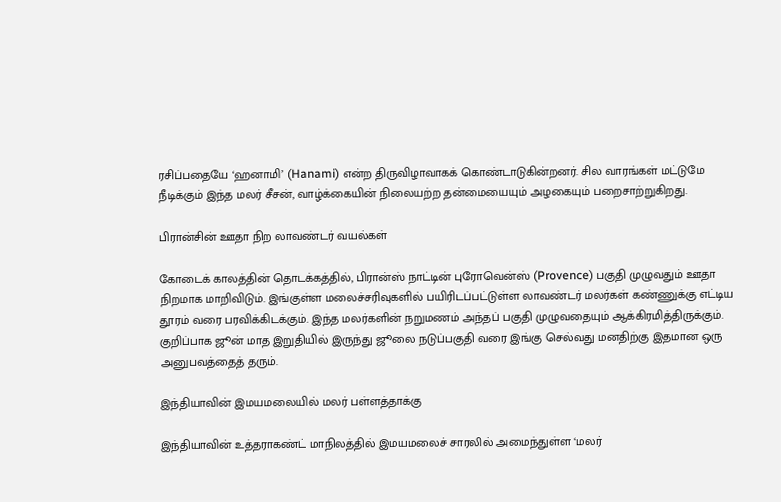ரசிப்பதையே ‘ஹனாமி’ (Hanami) என்ற திருவிழாவாகக் கொண்டாடுகின்றனர். சில வாரங்கள் மட்டுமே நீடிக்கும் இந்த மலர் சீசன், வாழ்க்கையின் நிலையற்ற தன்மையையும் அழகையும் பறைசாற்றுகிறது.

பிரான்சின் ஊதா நிற லாவண்டர் வயல்கள்

கோடைக் காலத்தின் தொடக்கத்தில், பிரான்ஸ் நாட்டின் புரோவென்ஸ் (Provence) பகுதி முழுவதும் ஊதா நிறமாக மாறிவிடும். இங்குள்ள மலைச்சரிவுகளில் பயிரிடப்பட்டுள்ள லாவண்டர் மலர்கள் கண்ணுக்கு எட்டிய தூரம் வரை பரவிக்கிடக்கும். இந்த மலர்களின் நறுமணம் அந்தப் பகுதி முழுவதையும் ஆக்கிரமித்திருக்கும். குறிப்பாக ஜூன் மாத இறுதியில் இருந்து ஜூலை நடுப்பகுதி வரை இங்கு செல்வது மனதிற்கு இதமான ஒரு அனுபவத்தைத் தரும்.

இந்தியாவின் இமயமலையில் மலர் பள்ளத்தாக்கு

இந்தியாவின் உத்தராகண்ட் மாநிலத்தில் இமயமலைச் சாரலில் அமைந்துள்ள ‘மலர்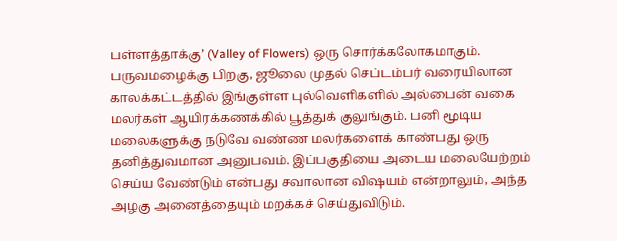பள்ளத்தாக்கு’ (Valley of Flowers) ஒரு சொர்க்கலோகமாகும். பருவமழைக்கு பிறகு, ஜூலை முதல் செப்டம்பர் வரையிலான காலக்கட்டத்தில் இங்குள்ள புல்வெளிகளில் அல்பைன் வகை மலர்கள் ஆயிரக்கணக்கில் பூத்துக் குலுங்கும். பனி மூடிய மலைகளுக்கு நடுவே வண்ண மலர்களைக் காண்பது ஒரு தனித்துவமான அனுபவம். இப்பகுதியை அடைய மலையேற்றம் செய்ய வேண்டும் என்பது சவாலான விஷயம் என்றாலும், அந்த அழகு அனைத்தையும் மறக்கச் செய்துவிடும்.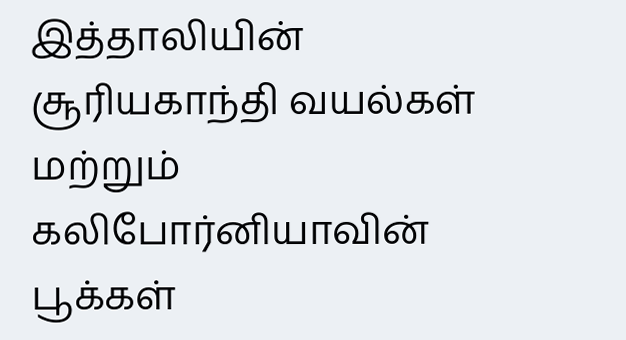இத்தாலியின் சூரியகாந்தி வயல்கள் மற்றும் கலிபோர்னியாவின் பூக்கள்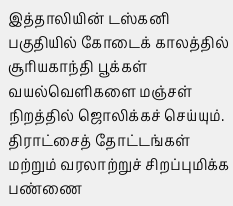இத்தாலியின் டஸ்கனி பகுதியில் கோடைக் காலத்தில் சூரியகாந்தி பூக்கள் வயல்வெளிகளை மஞ்சள் நிறத்தில் ஜொலிக்கச் செய்யும். திராட்சைத் தோட்டங்கள் மற்றும் வரலாற்றுச் சிறப்புமிக்க பண்ணை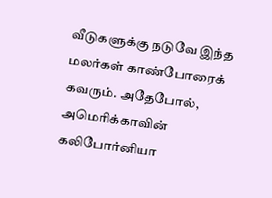வீடுகளுக்கு நடுவே இந்த மலர்கள் காண்போரைக் கவரும். அதேபோல், அமெரிக்காவின் கலிபோர்னியா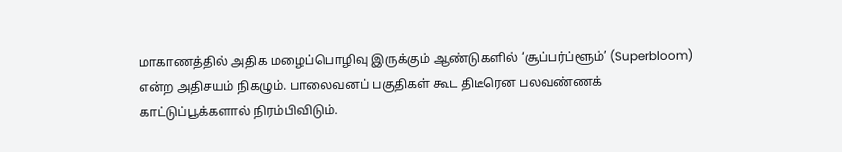மாகாணத்தில் அதிக மழைப்பொழிவு இருக்கும் ஆண்டுகளில் ‘சூப்பர்ப்ளூம்’ (Superbloom) என்ற அதிசயம் நிகழும். பாலைவனப் பகுதிகள் கூட திடீரென பலவண்ணக் காட்டுப்பூக்களால் நிரம்பிவிடும்.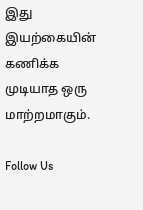இது இயற்கையின் கணிக்க முடியாத ஒரு மாற்றமாகும்.

Follow Us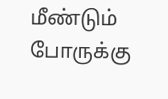மீண்டும் போருக்கு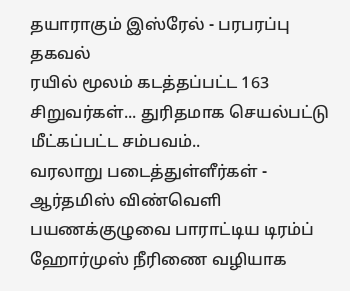தயாராகும் இஸ்ரேல் - பரபரப்பு தகவல்
ரயில் மூலம் கடத்தப்பட்ட 163 சிறுவர்கள்... துரிதமாக செயல்பட்டு மீட்கப்பட்ட சம்பவம்..
வரலாறு படைத்துள்ளீர்கள் - ஆர்தமிஸ் விண்வெளி பயணக்குழுவை பாராட்டிய டிரம்ப்
ஹோர்முஸ் நீரிணை வழியாக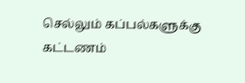செல்லும் கப்பல்களுக்கு கட்டணம்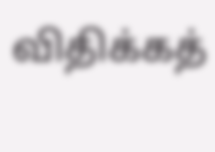விதிக்கத்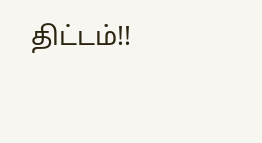திட்டம்!!